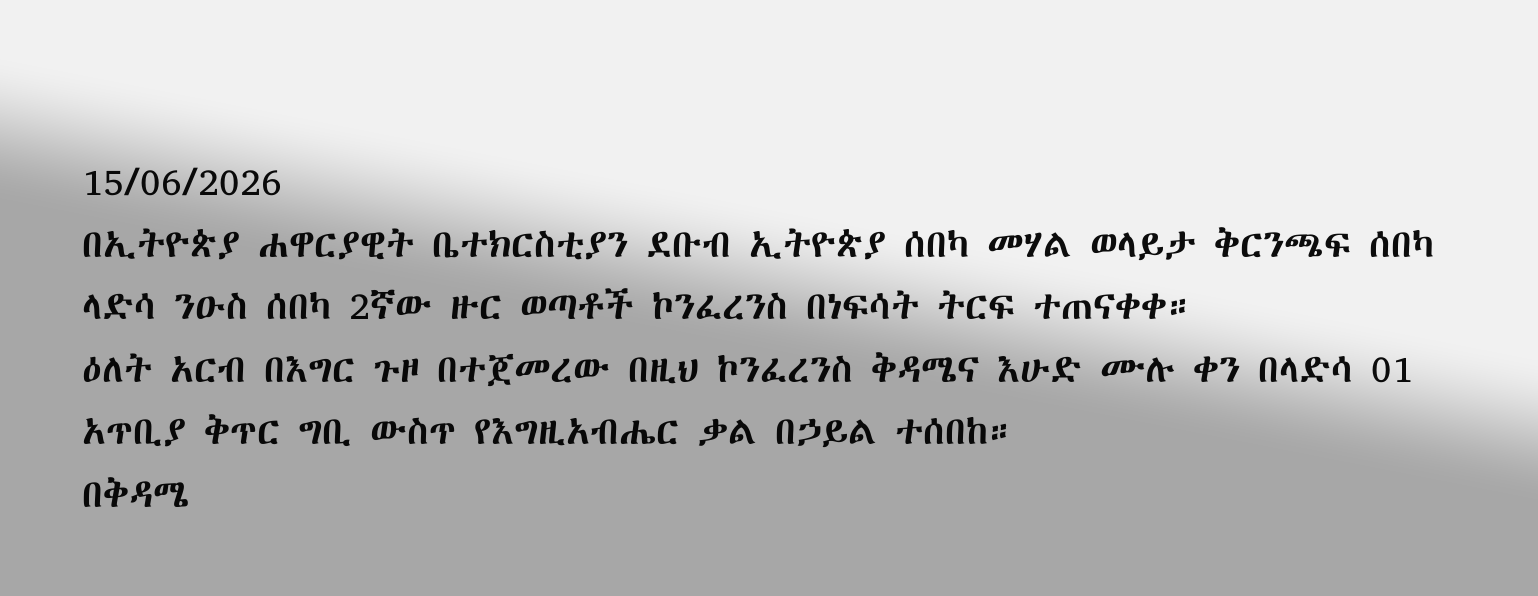15/06/2026
በኢትዮጵያ ሐዋርያዊት ቤተክርስቲያን ደቡብ ኢትዮጵያ ሰበካ መሃል ወላይታ ቅርንጫፍ ሰበካ ላድሳ ንዑስ ሰበካ 2ኛው ዙር ወጣቶች ኮንፈረንስ በነፍሳት ትርፍ ተጠናቀቀ።
ዕለት አርብ በእግር ጉዞ በተጀመረው በዚህ ኮንፈረንስ ቅዳሜና እሁድ ሙሉ ቀን በላድሳ 01 አጥቢያ ቅጥር ግቢ ውስጥ የእግዚአብሔር ቃል በኃይል ተሰበከ።
በቅዳሜ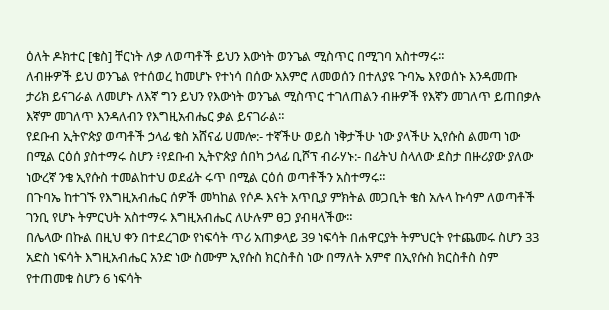ዕለት ዶክተር [ቄስ] ቸርነት ለቃ ለወጣቶች ይህን እውነት ወንጌል ሚስጥር በሚገባ አስተማሩ።
ለብዙዎች ይህ ወንጌል የተሰወረ ከመሆኑ የተነሳ በሰው አእምሮ ለመወሰን በተለያዩ ጉባኤ እየወሰኑ እንዳመጡ ታሪክ ይናገራል ለመሆኑ ለእኛ ግን ይህን የእውነት ወንጌል ሚስጥር ተገለጠልን ብዙዎች የእኛን መገለጥ ይጠበቃሉ እኛም መገለጥ እንዳለብን የእግዚአብሔር ቃል ይናገራል።
የደቡብ ኢትዮጵያ ወጣቶች ኃላፊ ቄስ አሸናፊ ሀመሎ:- ተኛችሁ ወይስ ነቅታችሁ ነው ያላችሁ ኢየሱስ ልመጣ ነው በሚል ርዕሰ ያስተማሩ ስሆን ፥የደቡብ ኢትዮጵያ ሰበካ ኃላፊ ቢሾፕ ብራሃኑ:- በፊትህ ስላለው ደስታ በዙሪያው ያለው ነውረኛ ንቄ ኢየሱስ ተመልከተህ ወደፊት ሩጥ በሚል ርዕሰ ወጣቶችን አስተማሩ።
በጉባኤ ከተገኙ የእግዚአብሔር ሰዎች መካከል የሶዶ እናት አጥቢያ ምክትል መጋቢት ቄስ አሉላ ኩሳም ለወጣቶች ገንቢ የሆኑ ትምርህት አስተማሩ እግዚአብሔር ለሁሉም ፀጋ ያብዛላችው።
በሌላው በኩል በዚህ ቀን በተደረገው የነፍሳት ጥሪ አጠቃላይ 39 ነፍሳት በሐዋርያት ትምህርት የተጨመሩ ስሆን 33 አድስ ነፍሳት እግዚአብሔር አንድ ነው ስሙም ኢየሱስ ክርስቶስ ነው በማለት አምኖ በኢየሱስ ክርስቶስ ስም የተጠመቁ ስሆን 6 ነፍሳት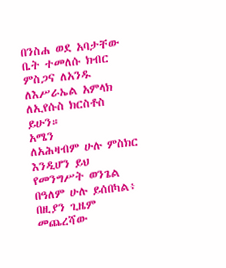በንስሐ ወደ አባታቸው ቤት ተመለሱ ክብር ምስጋና ለአንዱ ለእሥራኤል አምላክ ለኢየሱስ ክርስቶስ ይሁን።
አሜን
ለአሕዛብም ሁሉ ምስክር እንዲሆን ይህ የመንግሥት ወንጌል በዓለም ሁሉ ይሰበካል፥ በዚያን ጊዜም መጨረሻው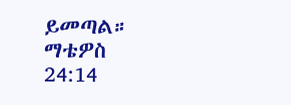ይመጣል።
ማቴዎስ 24:14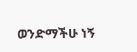ወንድማችሁ ነኝ